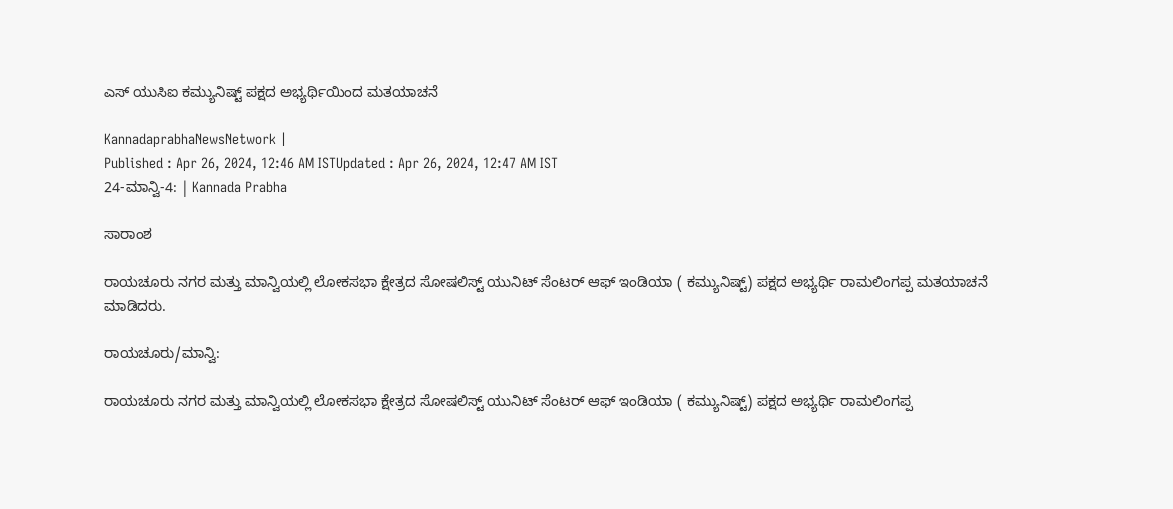ಎಸ್ ಯುಸಿಐ ಕಮ್ಯುನಿಷ್ಟ್ ಪಕ್ಷದ ಅಭ್ಯರ್ಥಿಯಿಂದ ಮತಯಾಚನೆ

KannadaprabhaNewsNetwork |
Published : Apr 26, 2024, 12:46 AM ISTUpdated : Apr 26, 2024, 12:47 AM IST
24-ಮಾನ್ವಿ-4: | Kannada Prabha

ಸಾರಾಂಶ

ರಾಯಚೂರು ನಗರ ಮತ್ತು ಮಾನ್ವಿಯಲ್ಲಿ ಲೋಕಸಭಾ ಕ್ಷೇತ್ರದ ಸೋಷಲಿಸ್ಟ್ ಯುನಿಟ್ ಸೆಂಟರ್ ಆಫ್ ಇಂಡಿಯಾ ( ಕಮ್ಯುನಿಷ್ಟ್) ಪಕ್ಷದ ಅಭ್ಯರ್ಥಿ ರಾಮಲಿಂಗಪ್ಪ ಮತಯಾಚನೆ ಮಾಡಿದರು.

ರಾಯಚೂರು/ಮಾನ್ವಿ:

ರಾಯಚೂರು ನಗರ ಮತ್ತು ಮಾನ್ವಿಯಲ್ಲಿ ಲೋಕಸಭಾ ಕ್ಷೇತ್ರದ ಸೋಷಲಿಸ್ಟ್ ಯುನಿಟ್ ಸೆಂಟರ್ ಆಫ್ ಇಂಡಿಯಾ ( ಕಮ್ಯುನಿಷ್ಟ್) ಪಕ್ಷದ ಅಭ್ಯರ್ಥಿ ರಾಮಲಿಂಗಪ್ಪ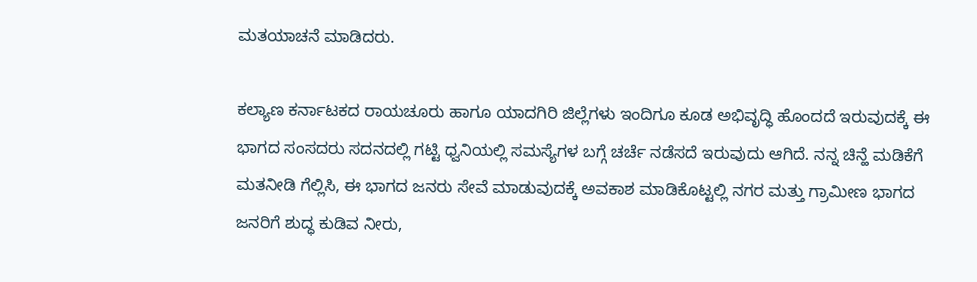ಮತಯಾಚನೆ ಮಾಡಿದರು.

ಕಲ್ಯಾಣ ಕರ್ನಾಟಕದ ರಾಯಚೂರು ಹಾಗೂ ಯಾದಗಿರಿ ಜಿಲ್ಲೆಗಳು ಇಂದಿಗೂ ಕೂಡ ಅಭಿವೃದ್ಧಿ ಹೊಂದದೆ ಇರುವುದಕ್ಕೆ ಈ ಭಾಗದ ಸಂಸದರು ಸದನದಲ್ಲಿ ಗಟ್ಟಿ ಧ್ವನಿಯಲ್ಲಿ ಸಮಸ್ಯೆಗಳ ಬಗ್ಗೆ ಚರ್ಚೆ ನಡೆಸದೆ ಇರುವುದು ಆಗಿದೆ. ನನ್ನ ಚಿನ್ಹೆ ಮಡಿಕೆಗೆ ಮತನೀಡಿ ಗೆಲ್ಲಿಸಿ, ಈ ಭಾಗದ ಜನರು ಸೇವೆ ಮಾಡುವುದಕ್ಕೆ ಅವಕಾಶ ಮಾಡಿಕೊಟ್ಟಲ್ಲಿ ನಗರ ಮತ್ತು ಗ್ರಾಮೀಣ ಭಾಗದ ಜನರಿಗೆ ಶುದ್ಧ ಕುಡಿವ ನೀರು,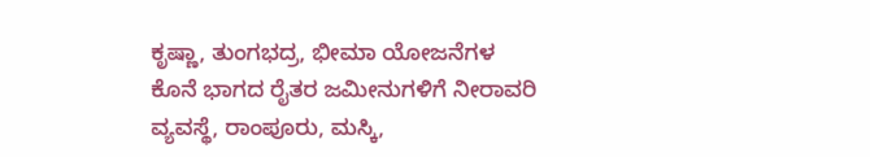ಕೃಷ್ಣಾ, ತುಂಗಭದ್ರ, ಭೀಮಾ ಯೋಜನೆಗಳ ಕೊನೆ ಭಾಗದ ರೈತರ ಜಮೀನುಗಳಿಗೆ ನೀರಾವರಿ ವ್ಯವಸ್ಥೆ, ರಾಂಪೂರು, ಮಸ್ಕಿ,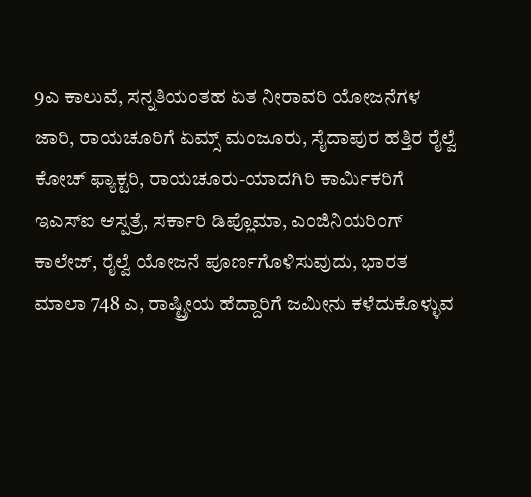9ಎ ಕಾಲುವೆ, ಸನ್ನತಿಯಂತಹ ಏತ ನೀರಾವರಿ ಯೋಜನೆಗಳ ಜಾರಿ, ರಾಯಚೂರಿಗೆ ಏಮ್ಸ್ ಮಂಜೂರು, ಸೈದಾಪುರ ಹತ್ತಿರ ರೈಲ್ವೆ ಕೋಚ್ ಫ್ಯಾಕ್ಟರಿ, ರಾಯಚೂರು-ಯಾದಗಿರಿ ಕಾರ್ಮಿಕರಿಗೆ ಇಎಸ್ಐ ಆಸ್ಪತ್ರೆ, ಸರ್ಕಾರಿ ಡಿಪ್ಲೊಮಾ, ಎಂಜಿನಿಯರಿಂಗ್ ಕಾಲೇಜ್, ರೈಲ್ವೆ ಯೋಜನೆ ಪೂರ್ಣಗೊಳಿಸುವುದು, ಭಾರತ ಮಾಲಾ 748 ಎ, ರಾಷ್ಟ್ರೀಯ ಹೆದ್ದಾರಿಗೆ ಜಮೀನು ಕಳೆದುಕೊಳ್ಳುವ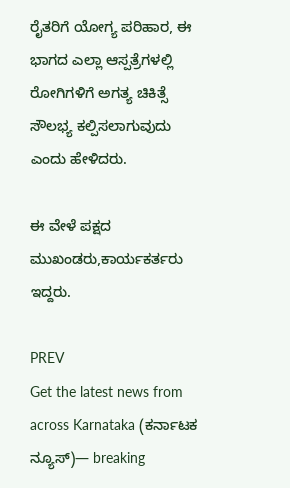ರೈತರಿಗೆ ಯೋಗ್ಯ ಪರಿಹಾರ, ಈ ಭಾಗದ ಎಲ್ಲಾ ಆಸ್ಪತ್ರೆಗಳಲ್ಲಿ ರೋಗಿಗಳಿಗೆ ಅಗತ್ಯ ಚಿಕಿತ್ಸೆ ಸೌಲಭ್ಯ ಕಲ್ಪಿಸಲಾಗುವುದು ಎಂದು ಹೇಳಿದರು.

ಈ ವೇಳೆ ಪಕ್ಷದ ಮುಖಂಡರು,ಕಾರ್ಯಕರ್ತರು ಇದ್ದರು.

PREV
Get the latest news from across Karnataka (ಕರ್ನಾಟಕ ನ್ಯೂಸ್)— breaking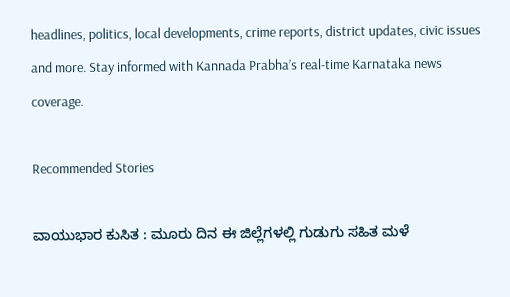headlines, politics, local developments, crime reports, district updates, civic issues and more. Stay informed with Kannada Prabha’s real‑time Karnataka news coverage.

Recommended Stories

ವಾಯುಭಾರ ಕುಸಿತ : ಮೂರು ದಿನ ಈ ಜಿಲ್ಲೆಗಳಲ್ಲಿ ಗುಡುಗು ಸಹಿತ ಮಳೆ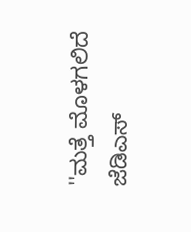''ಮತ್ತೆ ಮೊಳಗಲಿದೆ ಜೆಡಿಎಸ್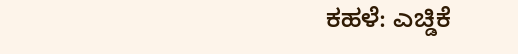ಕಹಳೆ: ಎಚ್ಡಿಕೆ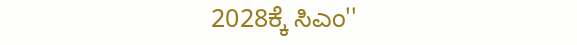2028ಕ್ಕೆ ಸಿಎಂ''